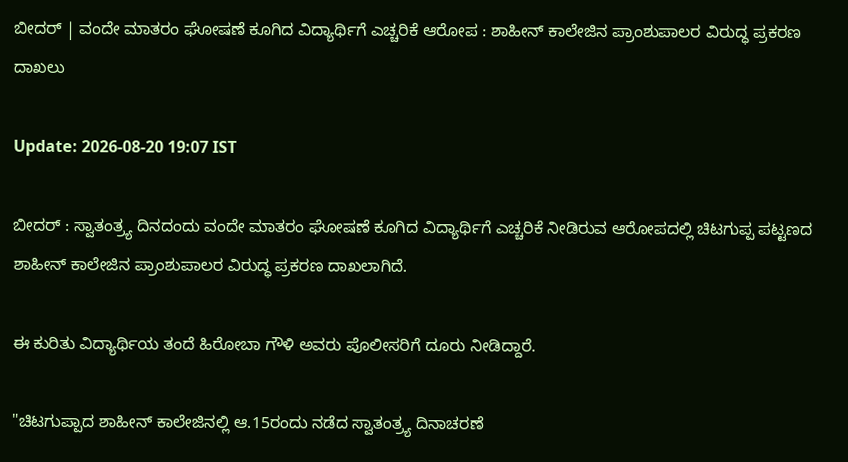ಬೀದರ್ | ವಂದೇ ಮಾತರಂ ಘೋಷಣೆ ಕೂಗಿದ ವಿದ್ಯಾರ್ಥಿಗೆ ಎಚ್ಚರಿಕೆ ಆರೋಪ : ಶಾಹೀನ್ ಕಾಲೇಜಿನ ಪ್ರಾಂಶುಪಾಲರ ವಿರುದ್ಧ ಪ್ರಕರಣ ದಾಖಲು

Update: 2026-08-20 19:07 IST

ಬೀದರ್ : ಸ್ವಾತಂತ್ರ್ಯ ದಿನದಂದು ವಂದೇ ಮಾತರಂ ಘೋಷಣೆ ಕೂಗಿದ ವಿದ್ಯಾರ್ಥಿಗೆ ಎಚ್ಚರಿಕೆ ನೀಡಿರುವ ಆರೋಪದಲ್ಲಿ ಚಿಟಗುಪ್ಪ ಪಟ್ಟಣದ ಶಾಹೀನ್ ಕಾಲೇಜಿನ ಪ್ರಾಂಶುಪಾಲರ ವಿರುದ್ಧ ಪ್ರಕರಣ ದಾಖಲಾಗಿದೆ.

ಈ ಕುರಿತು ವಿದ್ಯಾರ್ಥಿಯ ತಂದೆ ಹಿರೋಬಾ ಗೌಳಿ ಅವರು ಪೊಲೀಸರಿಗೆ ದೂರು ನೀಡಿದ್ದಾರೆ.

"ಚಿಟಗುಪ್ಪಾದ ಶಾಹೀನ್‌ ಕಾಲೇಜಿನಲ್ಲಿ ಆ.15ರಂದು ನಡೆದ ಸ್ವಾತಂತ್ರ್ಯ ದಿನಾಚರಣೆ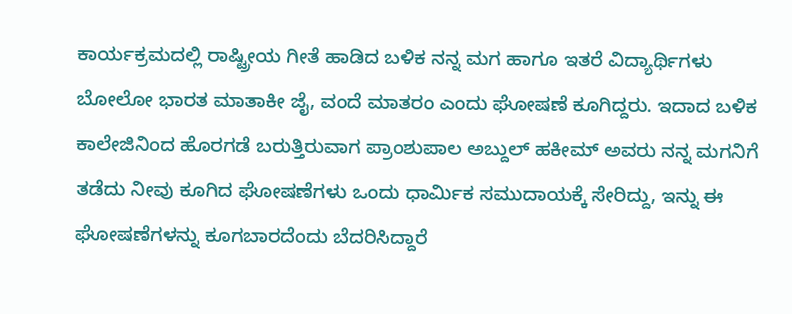ಕಾರ್ಯಕ್ರಮದಲ್ಲಿ ರಾಷ್ಟ್ರೀಯ ಗೀತೆ ಹಾಡಿದ ಬಳಿಕ ನನ್ನ ಮಗ ಹಾಗೂ ಇತರೆ ವಿದ್ಯಾರ್ಥಿಗಳು ಬೋಲೋ ಭಾರತ ಮಾತಾಕೀ ಜೈ, ವಂದೆ ಮಾತರಂ ಎಂದು ಘೋಷಣೆ ಕೂಗಿದ್ದರು. ಇದಾದ ಬಳಿಕ ಕಾಲೇಜಿನಿಂದ ಹೊರಗಡೆ ಬರುತ್ತಿರುವಾಗ ಪ್ರಾಂಶುಪಾಲ ಅಬ್ದುಲ್ ಹಕೀಮ್ ಅವರು ನನ್ನ ಮಗನಿಗೆ ತಡೆದು ನೀವು ಕೂಗಿದ ಘೋಷಣೆಗಳು ಒಂದು ಧಾರ್ಮಿಕ ಸಮುದಾಯಕ್ಕೆ ಸೇರಿದ್ದು, ಇನ್ನು ಈ ಘೋಷಣೆಗಳನ್ನು ಕೂಗಬಾರದೆಂದು ಬೆದರಿಸಿದ್ದಾರೆ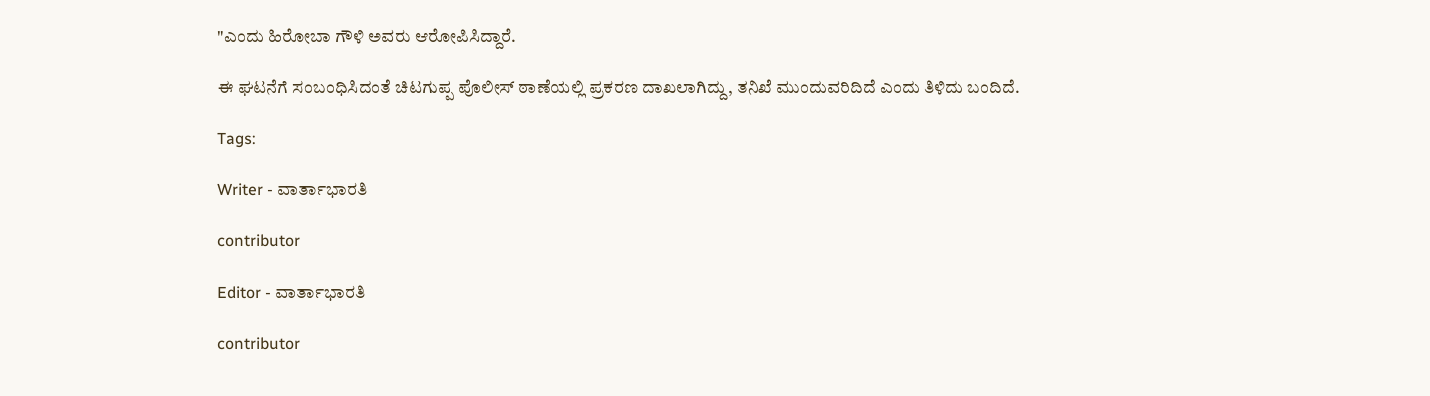"ಎಂದು ಹಿರೋಬಾ ಗೌಳಿ ಅವರು ಆರೋಪಿಸಿದ್ದಾರೆ.

ಈ ಘಟನೆಗೆ ಸಂಬಂಧಿಸಿದಂತೆ ಚಿಟಗುಪ್ಪ ಪೊಲೀಸ್ ಠಾಣೆಯಲ್ಲಿ ಪ್ರಕರಣ ದಾಖಲಾಗಿದ್ದು, ತನಿಖೆ ಮುಂದುವರಿದಿದೆ ಎಂದು ತಿಳಿದು ಬಂದಿದೆ.

Tags:

Writer - ವಾರ್ತಾಭಾರತಿ

contributor

Editor - ವಾರ್ತಾಭಾರತಿ

contributor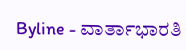Byline - ವಾರ್ತಾಭಾರತಿ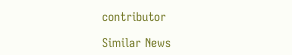contributor

Similar News